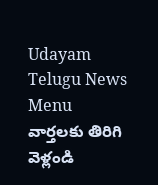Udayam Telugu News
Menu
వార్తలకు తిరిగి వెళ్లండి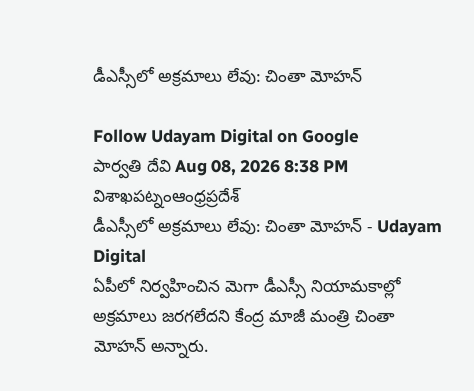డీఎస్సీలో అక్రమాలు లేవు: చింతా మోహన్‌

Follow Udayam Digital on Google
పార్వతి దేవి Aug 08, 2026 8:38 PM విశాఖపట్నంఆంధ్రప్రదేశ్
డీఎస్సీలో అక్రమాలు లేవు: చింతా మోహన్‌ - Udayam Digital
ఏపీలో నిర్వహించిన మెగా డీఎస్సీ నియామకాల్లో అక్రమాలు జరగలేదని కేంద్ర మాజీ మంత్రి చింతా మోహన్‌ అన్నారు.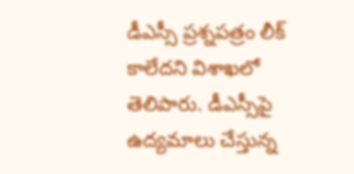డీఎస్సీ ప్రశ్నపత్రం లీక్‌ కాలేదని విశాఖలో తెలిపారు. డీఎస్సీపై ఉద్యమాలు చేస్తున్న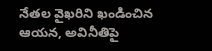నేతల వైఖరిని ఖండించిన ఆయన, అవినీతిపై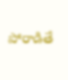పోరాడితే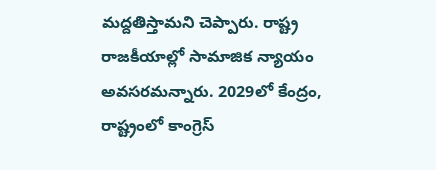మద్దతిస్తామని చెప్పారు. రాష్ట్ర రాజకీయాల్లో సామాజిక న్యాయం అవసరమన్నారు. 2029లో కేంద్రం, రాష్ట్రంలో కాంగ్రెస్‌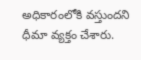అధికారంలోకి వస్తుందని ధీమా వ్యక్తం చేశారు.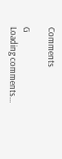Comments

G
Loading comments...